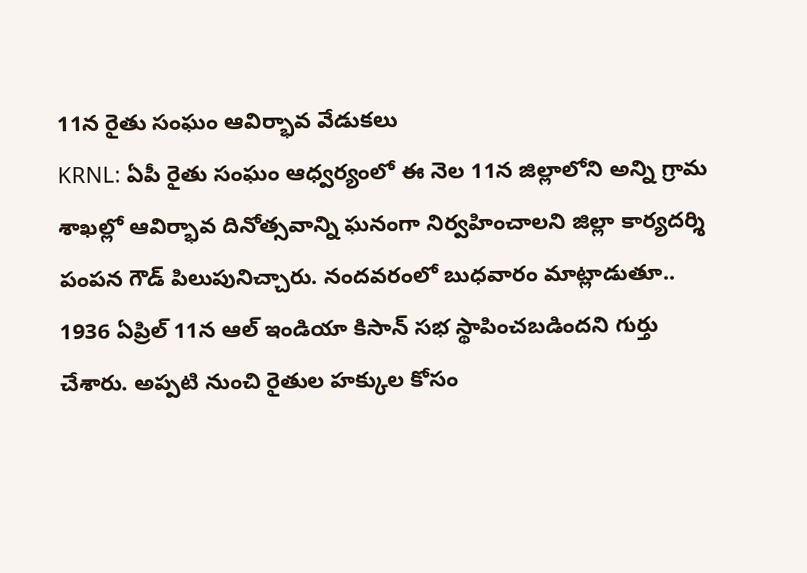11న రైతు సంఘం ఆవిర్భావ వేడుకలు
KRNL: ఏపీ రైతు సంఘం ఆధ్వర్యంలో ఈ నెల 11న జిల్లాలోని అన్ని గ్రామ శాఖల్లో ఆవిర్భావ దినోత్సవాన్ని ఘనంగా నిర్వహించాలని జిల్లా కార్యదర్శి పంపన గౌడ్ పిలుపునిచ్చారు. నందవరంలో బుధవారం మాట్లాడుతూ.. 1936 ఏప్రిల్ 11న ఆల్ ఇండియా కిసాన్ సభ స్థాపించబడిందని గుర్తు చేశారు. అప్పటి నుంచి రైతుల హక్కుల కోసం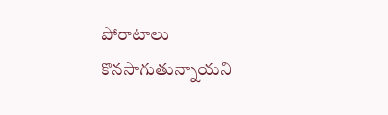పోరాటాలు కొనసాగుతున్నాయని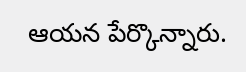ఆయన పేర్కొన్నారు.